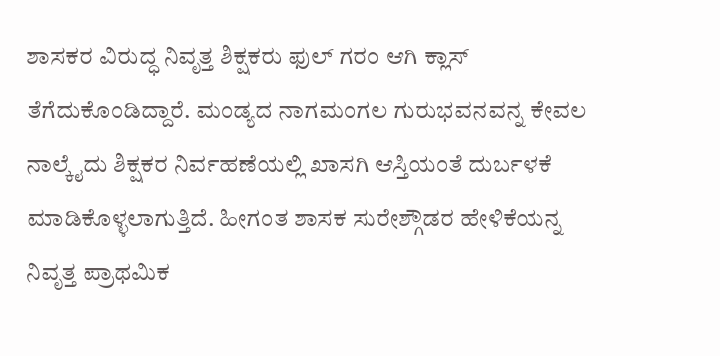ಶಾಸಕರ ವಿರುದ್ಧ ನಿವೃತ್ತ ಶಿಕ್ಷಕರು ಫುಲ್ ಗರಂ ಆಗಿ ಕ್ಲಾಸ್ ತೆಗೆದುಕೊಂಡಿದ್ದಾರೆ. ಮಂಡ್ಯದ ನಾಗಮಂಗಲ ಗುರುಭವನವನ್ನ ಕೇವಲ ನಾಲ್ಕೈದು ಶಿಕ್ಷಕರ ನಿರ್ವಹಣೆಯಲ್ಲಿ ಖಾಸಗಿ ಆಸ್ತಿಯಂತೆ ದುರ್ಬಳಕೆ ಮಾಡಿಕೊಳ್ಳಲಾಗುತ್ತಿದೆ. ಹೀಗಂತ ಶಾಸಕ ಸುರೇಶ್ಗೌಡರ ಹೇಳಿಕೆಯನ್ನ ನಿವೃತ್ತ ಪ್ರಾಥಮಿಕ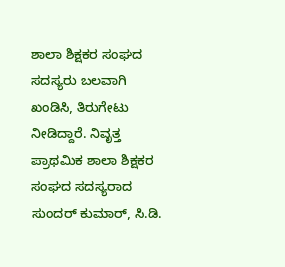ಶಾಲಾ ಶಿಕ್ಷಕರ ಸಂಘದ ಸದಸ್ಯರು ಬಲವಾಗಿ ಖಂಡಿಸಿ, ತಿರುಗೇಟು ನೀಡಿದ್ದಾರೆ. ನಿವೃತ್ತ ಪ್ರಾಥಮಿಕ ಶಾಲಾ ಶಿಕ್ಷಕರ ಸಂಘದ ಸದಸ್ಯರಾದ ಸುಂದರ್ ಕುಮಾರ್, ಸಿ.ಡಿ.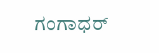ಗಂಗಾಧರ್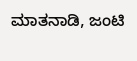ಮಾತನಾಡಿ, ಜಂಟಿ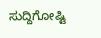ಸುದ್ದಿಗೋಷ್ಟಿ